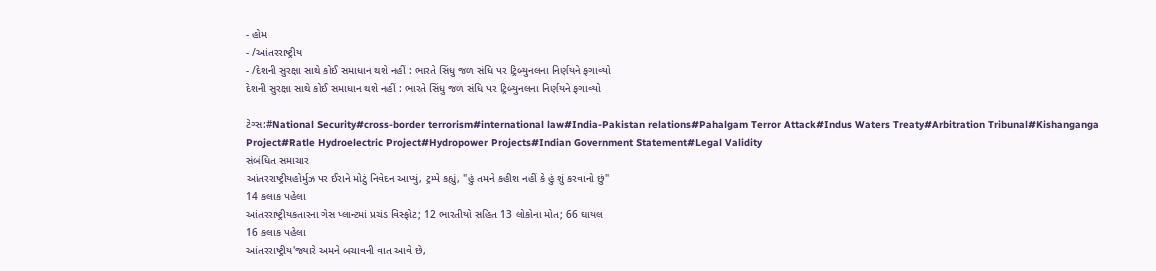- હોમ
- /આંતરરાષ્ટ્રીય
- /દેશની સુરક્ષા સાથે કોઈ સમાધાન થશે નહીં : ભારતે સિંધુ જળ સંધિ પર ટ્રિબ્યુનલના નિર્ણયને ફગાવ્યો
દેશની સુરક્ષા સાથે કોઈ સમાધાન થશે નહીં : ભારતે સિંધુ જળ સંધિ પર ટ્રિબ્યુનલના નિર્ણયને ફગાવ્યો

ટેગ્સ:#National Security#cross-border terrorism#international law#India-Pakistan relations#Pahalgam Terror Attack#Indus Waters Treaty#Arbitration Tribunal#Kishanganga Project#Ratle Hydroelectric Project#Hydropower Projects#Indian Government Statement#Legal Validity
સંબંધિત સમાચાર
આંતરરાષ્ટ્રીયહોર્મુઝ પર ઈરાને મોટું નિવેદન આપ્યું, ટ્રમ્પે કહ્યું, "હું તમને કહીશ નહીં કે હું શું કરવાનો છું"
14 કલાક પહેલા
આંતરરાષ્ટ્રીયકતારના ગેસ પ્લાન્ટમાં પ્રચંડ વિસ્ફોટ; 12 ભારતીયો સહિત 13 લોકોના મોત; 66 ઘાયલ
16 કલાક પહેલા
આંતરરાષ્ટ્રીય'જ્યારે અમને બચાવની વાત આવે છે,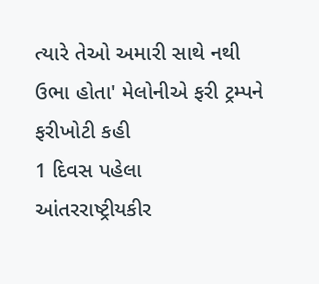ત્યારે તેઓ અમારી સાથે નથી ઉભા હોતા' મેલોનીએ ફરી ટ્રમ્પને ફરીખોટી કહી
1 દિવસ પહેલા
આંતરરાષ્ટ્રીયકીર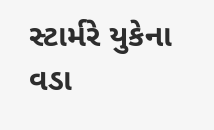સ્ટાર્મરે યુકેના વડા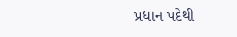પ્રધાન પદેથી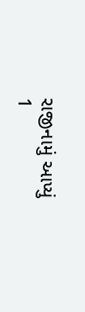રાજીનામું આપ્યું
1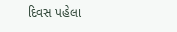દિવસ પહેલા